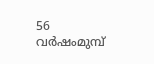56 വർഷംമുമ്പ്‌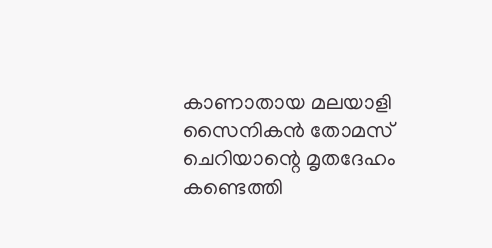കാണാതായ മലയാളി സൈനികൻ തോമസ് ചെറിയാന്റെ മൃതദേഹം കണ്ടെത്തി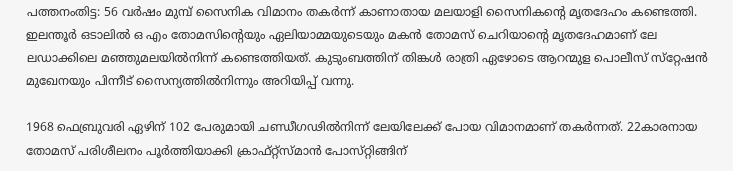പത്തനംതിട്ട: 56 വർഷം മുമ്പ്‌ സൈനിക വിമാനം തകർന്ന്‌ കാണാതായ മലയാളി സൈനികന്റെ മൃതദേഹം കണ്ടെത്തി. ഇലന്തൂർ ഒടാലിൽ ഒ എം തോമസിന്റെയും ഏലിയാമ്മയുടെയും മകൻ തോമസ് ചെറിയാന്റെ മൃതദേഹമാണ്‌ ലേ ലഡാക്കിലെ മഞ്ഞുമലയിൽനിന്ന് കണ്ടെത്തിയത്‌. കുടുംബത്തിന്‌ തിങ്കൾ രാത്രി ഏഴോടെ ആറന്മുള പൊലീസ്‌ സ്‌റ്റേഷൻ മുഖേനയും പിന്നീട്‌ സൈന്യത്തിൽനിന്നും അറിയിപ്പ്‌ വന്നു.

1968 ഫെബ്രുവരി ഏഴിന്‌ 102 പേരുമായി ചണ്ഡീഗഢിൽനിന്ന്‌ ലേയിലേക്ക്‌ പോയ വിമാനമാണ്‌ തകർന്നത്‌. 22കാരനായ തോമസ്‌ പരിശീലനം പൂർത്തിയാക്കി ക്രാഫ്‌റ്റ്‌സ്‌മാൻ പോസ്‌റ്റിങ്ങിന്‌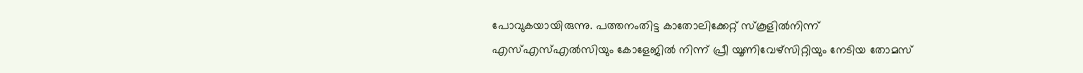പോവുകയായിരുന്നു. പത്തനംതിട്ട കാതോലിക്കേറ്റ് സ്കൂളിൽനിന്ന് എസ്‌എസ്‌എൽസിയും കോളേജിൽ നിന്ന് പ്രീ യൂണിവേഴ്സിറ്റിയും നേടിയ തോമസ്‌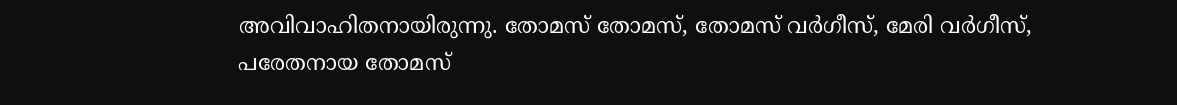അവിവാഹിതനായിരുന്നു. തോമസ് തോമസ്, തോമസ് വർഗീസ്, മേരി വർഗീസ്, പരേതനായ തോമസ്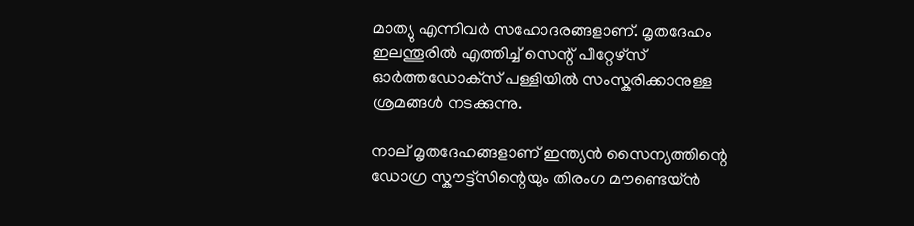മാത്യു എന്നിവർ സഹോദരങ്ങളാണ്. മൃതദേഹം ഇലന്തൂരിൽ എത്തിച്ച്‌ സെന്റ് പീറ്റേഴ്സ് ഓർത്തഡോക്‌സ്‌ പള്ളിയിൽ സംസ്കരിക്കാനുള്ള ശ്രമങ്ങൾ നടക്കുന്നു.

നാല്‌ മൃതദേഹങ്ങളാണ്‌ ഇന്ത്യൻ സൈന്യത്തിന്റെ ഡോഗ്ര സ്കൗട്ട്‌സിന്റെയും തിരംഗ മൗണ്ടെയ്‌ൻ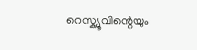റെസ്ക്യൂവിന്റെയും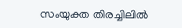സംയുക്ത തിരച്ചിലിൽ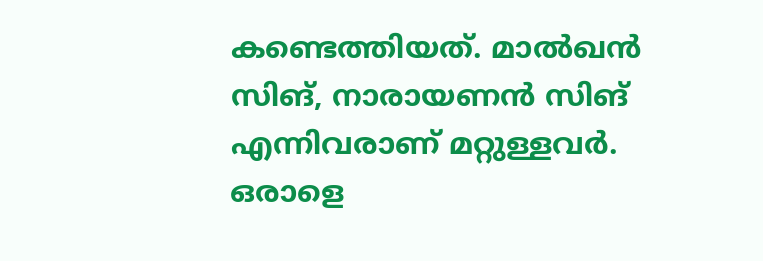കണ്ടെത്തിയത്‌. മാൽഖൻ സിങ്‌, നാരായണൻ സിങ്‌ എന്നിവരാണ്‌ മറ്റുള്ളവർ. ഒരാളെ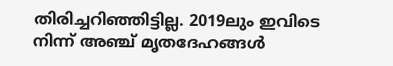തിരിച്ചറിഞ്ഞിട്ടില്ല. 2019ലും ഇവിടെ നിന്ന് അഞ്ച് മൃതദേഹങ്ങൾ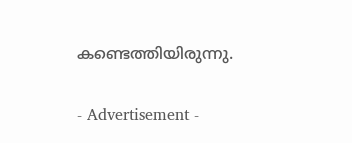കണ്ടെത്തിയിരുന്നു.

- Advertisement -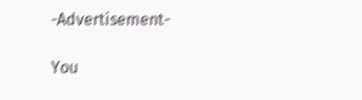-Advertisement-

You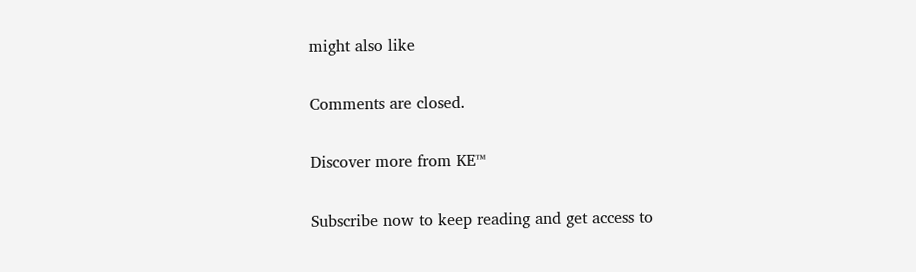might also like

Comments are closed.

Discover more from KE™

Subscribe now to keep reading and get access to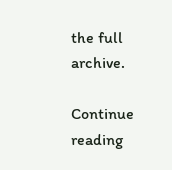the full archive.

Continue reading